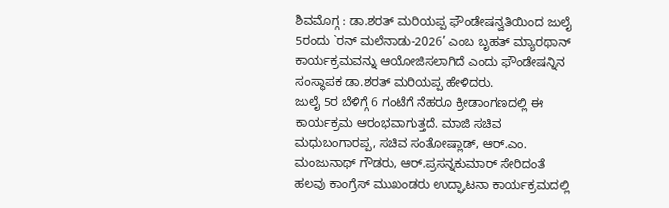ಶಿವಮೊಗ್ಗ : ಡಾ.ಶರತ್ ಮರಿಯಪ್ಪ ಫೌಂಡೇಷನ್ವತಿಯಿಂದ ಜುಲೈ 5ರಂದು `ರನ್ ಮಲೆನಾಡು-2026’ ಎಂಬ ಬೃಹತ್ ಮ್ಯಾರಥಾನ್ ಕಾರ್ಯಕ್ರಮವನ್ನು ಆಯೋಜಿಸಲಾಗಿದೆ ಎಂದು ಫೌಂಡೇಷನ್ನಿನ ಸಂಸ್ಥಾಪಕ ಡಾ.ಶರತ್ ಮರಿಯಪ್ಪ ಹೇಳಿದರು.
ಜುಲೈ 5ರ ಬೆಳಿಗ್ಗೆ 6 ಗಂಟೆಗೆ ನೆಹರೂ ಕ್ರೀಡಾಂಗಣದಲ್ಲಿ ಈ ಕಾರ್ಯಕ್ರಮ ಆರಂಭವಾಗುತ್ತದೆ. ಮಾಜಿ ಸಚಿವ ಮಧುಬಂಗಾರಪ್ಪ, ಸಚಿವ ಸಂತೋಷ್ಲಾಡ್, ಆರ್.ಎಂ. ಮಂಜುನಾಥ್ ಗೌಡರು, ಆರ್.ಪ್ರಸನ್ನಕುಮಾರ್ ಸೇರಿದಂತೆ ಹಲವು ಕಾಂಗ್ರೆಸ್ ಮುಖಂಡರು ಉದ್ಘಾಟನಾ ಕಾರ್ಯಕ್ರಮದಲ್ಲಿ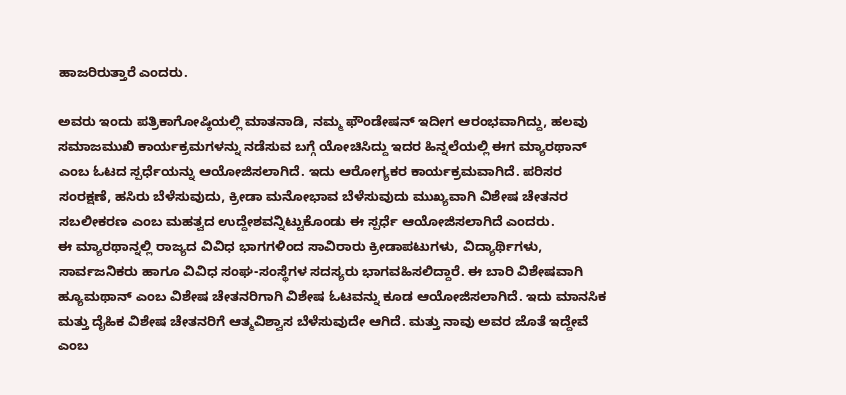ಹಾಜರಿರುತ್ತಾರೆ ಎಂದರು.

ಅವರು ಇಂದು ಪತ್ರಿಕಾಗೋಷ್ಠಿಯಲ್ಲಿ ಮಾತನಾಡಿ, ನಮ್ಮ ಫೌಂಡೇಷನ್ ಇದೀಗ ಆರಂಭವಾಗಿದ್ದು, ಹಲವು ಸಮಾಜಮುಖಿ ಕಾರ್ಯಕ್ರಮಗಳನ್ನು ನಡೆಸುವ ಬಗ್ಗೆ ಯೋಚಿಸಿದ್ದು ಇದರ ಹಿನ್ನಲೆಯಲ್ಲಿ ಈಗ ಮ್ಯಾರಥಾನ್ ಎಂಬ ಓಟದ ಸ್ಪರ್ಧೆಯನ್ನು ಆಯೋಜಿಸಲಾಗಿದೆ. ಇದು ಆರೋಗ್ಯಕರ ಕಾರ್ಯಕ್ರಮವಾಗಿದೆ. ಪರಿಸರ ಸಂರಕ್ಷಣೆ, ಹಸಿರು ಬೆಳೆಸುವುದು, ಕ್ರೀಡಾ ಮನೋಭಾವ ಬೆಳೆಸುವುದು ಮುಖ್ಯವಾಗಿ ವಿಶೇಷ ಚೇತನರ ಸಬಲೀಕರಣ ಎಂಬ ಮಹತ್ವದ ಉದ್ದೇಶವನ್ನಿಟ್ಟುಕೊಂಡು ಈ ಸ್ಪರ್ಧೆ ಆಯೋಜಿಸಲಾಗಿದೆ ಎಂದರು.
ಈ ಮ್ಯಾರಥಾನ್ನಲ್ಲಿ ರಾಜ್ಯದ ವಿವಿಧ ಭಾಗಗಳಿಂದ ಸಾವಿರಾರು ಕ್ರೀಡಾಪಟುಗಳು, ವಿದ್ಯಾರ್ಥಿಗಳು, ಸಾರ್ವಜನಿಕರು ಹಾಗೂ ವಿವಿಧ ಸಂಘ-ಸಂಸ್ಥೆಗಳ ಸದಸ್ಯರು ಭಾಗವಹಿಸಲಿದ್ದಾರೆ. ಈ ಬಾರಿ ವಿಶೇಷವಾಗಿ ಹ್ಯೂಮಥಾನ್ ಎಂಬ ವಿಶೇಷ ಚೇತನರಿಗಾಗಿ ವಿಶೇಷ ಓಟವನ್ನು ಕೂಡ ಆಯೋಜಿಸಲಾಗಿದೆ. ಇದು ಮಾನಸಿಕ ಮತ್ತು ದೈಹಿಕ ವಿಶೇಷ ಚೇತನರಿಗೆ ಆತ್ಮವಿಶ್ವಾಸ ಬೆಳೆಸುವುದೇ ಆಗಿದೆ. ಮತ್ತು ನಾವು ಅವರ ಜೊತೆ ಇದ್ದೇವೆ ಎಂಬ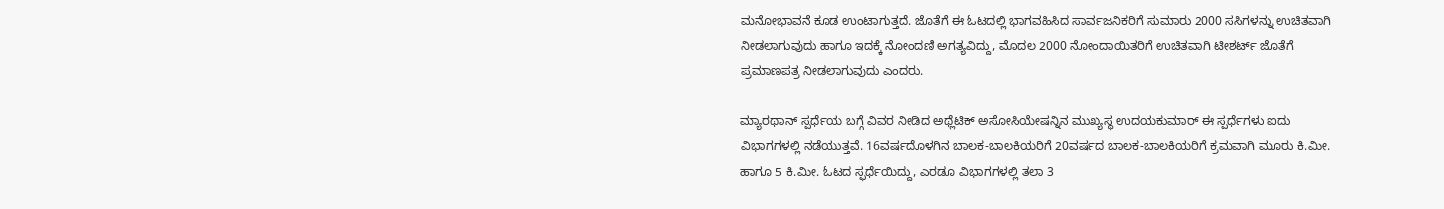ಮನೋಭಾವನೆ ಕೂಡ ಉಂಟಾಗುತ್ತದೆ. ಜೊತೆಗೆ ಈ ಓಟದಲ್ಲಿ ಭಾಗವಹಿಸಿದ ಸಾರ್ವಜನಿಕರಿಗೆ ಸುಮಾರು 2000 ಸಸಿಗಳನ್ನು ಉಚಿತವಾಗಿ ನೀಡಲಾಗುವುದು ಹಾಗೂ ಇದಕ್ಕೆ ನೋಂದಣಿ ಅಗತ್ಯವಿದ್ದು, ಮೊದಲ 2000 ನೋಂದಾಯಿತರಿಗೆ ಉಚಿತವಾಗಿ ಟೀಶರ್ಟ್ ಜೊತೆಗೆ ಪ್ರಮಾಣಪತ್ರ ನೀಡಲಾಗುವುದು ಎಂದರು.

ಮ್ಯಾರಥಾನ್ ಸ್ಪರ್ಧೆಯ ಬಗ್ಗೆ ವಿವರ ನೀಡಿದ ಅಥ್ಲೆಟಿಕ್ ಅಸೋಸಿಯೇಷನ್ನಿನ ಮುಖ್ಯಸ್ಥ ಉದಯಕುಮಾರ್ ಈ ಸ್ಪರ್ಧೆಗಳು ಐದು ವಿಭಾಗಗಳಲ್ಲಿ ನಡೆಯುತ್ತವೆ. 16ವರ್ಷದೊಳಗಿನ ಬಾಲಕ-ಬಾಲಕಿಯರಿಗೆ 20ವರ್ಷದ ಬಾಲಕ-ಬಾಲಕಿಯರಿಗೆ ಕ್ರಮವಾಗಿ ಮೂರು ಕಿ.ಮೀ. ಹಾಗೂ 5 ಕಿ.ಮೀ. ಓಟದ ಸ್ಫರ್ಧೆಯಿದ್ದು, ಎರಡೂ ವಿಭಾಗಗಳಲ್ಲಿ ತಲಾ 3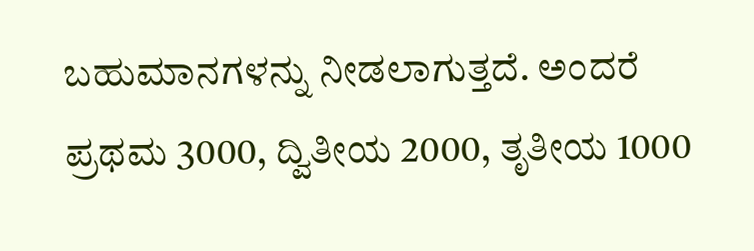ಬಹುಮಾನಗಳನ್ನು ನೀಡಲಾಗುತ್ತದೆ. ಅಂದರೆ ಪ್ರಥಮ 3000, ದ್ವಿತೀಯ 2000, ತೃತೀಯ 1000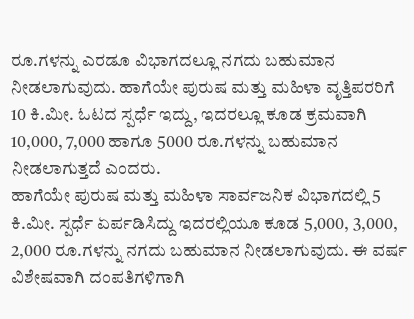ರೂ.ಗಳನ್ನು ಎರಡೂ ವಿಭಾಗದಲ್ಲೂ ನಗದು ಬಹುಮಾನ ನೀಡಲಾಗುವುದು. ಹಾಗೆಯೇ ಪುರುಷ ಮತ್ತು ಮಹಿಳಾ ವೃತ್ತಿಪರರಿಗೆ 10 ಕಿ.ಮೀ. ಓಟದ ಸ್ಪರ್ಧೆ ಇದ್ದು, ಇದರಲ್ಲೂ ಕೂಡ ಕ್ರಮವಾಗಿ 10,000, 7,000 ಹಾಗೂ 5000 ರೂ.ಗಳನ್ನು ಬಹುಮಾನ ನೀಡಲಾಗುತ್ತದೆ ಎಂದರು.
ಹಾಗೆಯೇ ಪುರುಷ ಮತ್ತು ಮಹಿಳಾ ಸಾರ್ವಜನಿಕ ವಿಭಾಗದಲ್ಲಿ 5 ಕಿ.ಮೀ. ಸ್ಪರ್ಧೆ ಏರ್ಪಡಿಸಿದ್ದು ಇದರಲ್ಲಿಯೂ ಕೂಡ 5,000, 3,000, 2,000 ರೂ.ಗಳನ್ನು ನಗದು ಬಹುಮಾನ ನೀಡಲಾಗುವುದು. ಈ ವರ್ಷ ವಿಶೇಷವಾಗಿ ದಂಪತಿಗಳಿಗಾಗಿ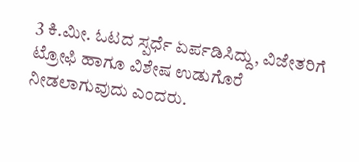3 ಕಿ.ಮೀ. ಓಟದ ಸ್ಪರ್ಧೆ ಏರ್ಪಡಿಸಿದ್ದು, ವಿಜೇತರಿಗೆ ಟ್ರೋಫಿ ಹಾಗೂ ವಿಶೇಷ ಉಡುಗೊರೆ ನೀಡಲಾಗುವುದು ಎಂದರು.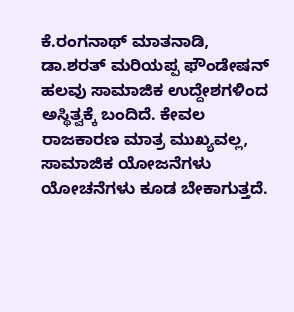ಕೆ.ರಂಗನಾಥ್ ಮಾತನಾಡಿ, ಡಾ.ಶರತ್ ಮರಿಯಪ್ಪ ಫೌಂಡೇಷನ್ ಹಲವು ಸಾಮಾಜಿಕ ಉದ್ದೇಶಗಳಿಂದ ಅಸ್ಥಿತ್ವಕ್ಕೆ ಬಂದಿದೆ. ಕೇವಲ ರಾಜಕಾರಣ ಮಾತ್ರ ಮುಖ್ಯವಲ್ಲ, ಸಾಮಾಜಿಕ ಯೋಜನೆಗಳು ಯೋಚನೆಗಳು ಕೂಡ ಬೇಕಾಗುತ್ತದೆ.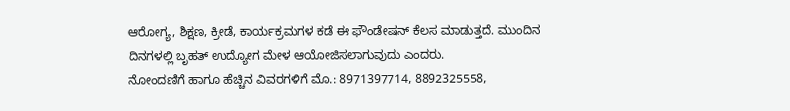ಆರೋಗ್ಯ, ಶಿಕ್ಷಣ, ಕ್ರೀಡೆ, ಕಾರ್ಯಕ್ರಮಗಳ ಕಡೆ ಈ ಫೌಂಡೇಷನ್ ಕೆಲಸ ಮಾಡುತ್ತದೆ. ಮುಂದಿನ ದಿನಗಳಲ್ಲಿ ಬೃಹತ್ ಉದ್ಯೋಗ ಮೇಳ ಆಯೋಜಿಸಲಾಗುವುದು ಎಂದರು.
ನೋಂದಣಿಗೆ ಹಾಗೂ ಹೆಚ್ಚಿನ ವಿವರಗಳಿಗೆ ಮೊ.: 8971397714, 8892325558,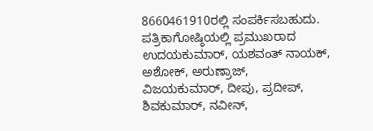8660461910ರಲ್ಲಿ ಸಂಪರ್ಕಿಸಬಹುದು.
ಪತ್ರಿಕಾಗೋಷ್ಠಿಯಲ್ಲಿ ಪ್ರಮುಖರಾದ ಉದಯಕುಮಾರ್, ಯಶವಂತ್ ನಾಯಕ್, ಅಶೋಕ್, ಅರುಣ್ರಾಜ್, ವಿಜಯಕುಮಾರ್, ದೀಪು, ಪ್ರದೀಪ್, ಶಿವಕುಮಾರ್, ನವೀನ್,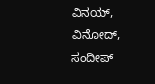ವಿನಯ್, ವಿನೋದ್, ಸಂದೀಪ್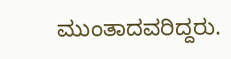ಮುಂತಾದವರಿದ್ದರು.